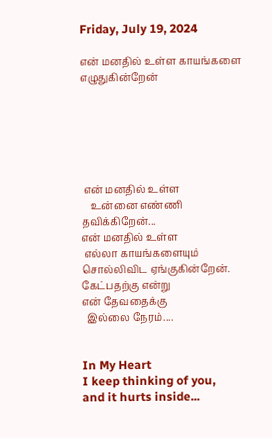Friday, July 19, 2024

என் மனதில் உள்ள காயங்களை எழுதுகின்றேன்






 என் மனதில் உள்ள
    உன்னை எண்ணி தவிக்கிறேன்...
என் மனதில் உள்ள
 எல்லா காயங்களையும்
சொல்லிவிட ஏங்குகின்றேன்.
கேட்பதற்கு என்று
என் தேவதைக்கு
  இல்லை நேரம்....


In My Heart
I keep thinking of you,
and it hurts inside...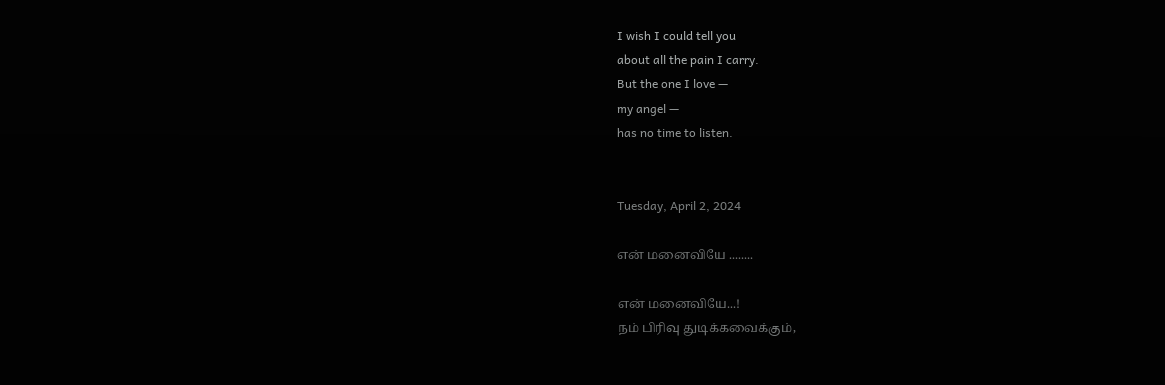I wish I could tell you
about all the pain I carry.
But the one I love —
my angel —
has no time to listen.


Tuesday, April 2, 2024

என் மனைவியே ........

என் மனைவியே...!
நம் பிரிவு துடிக்கவைக்கும்,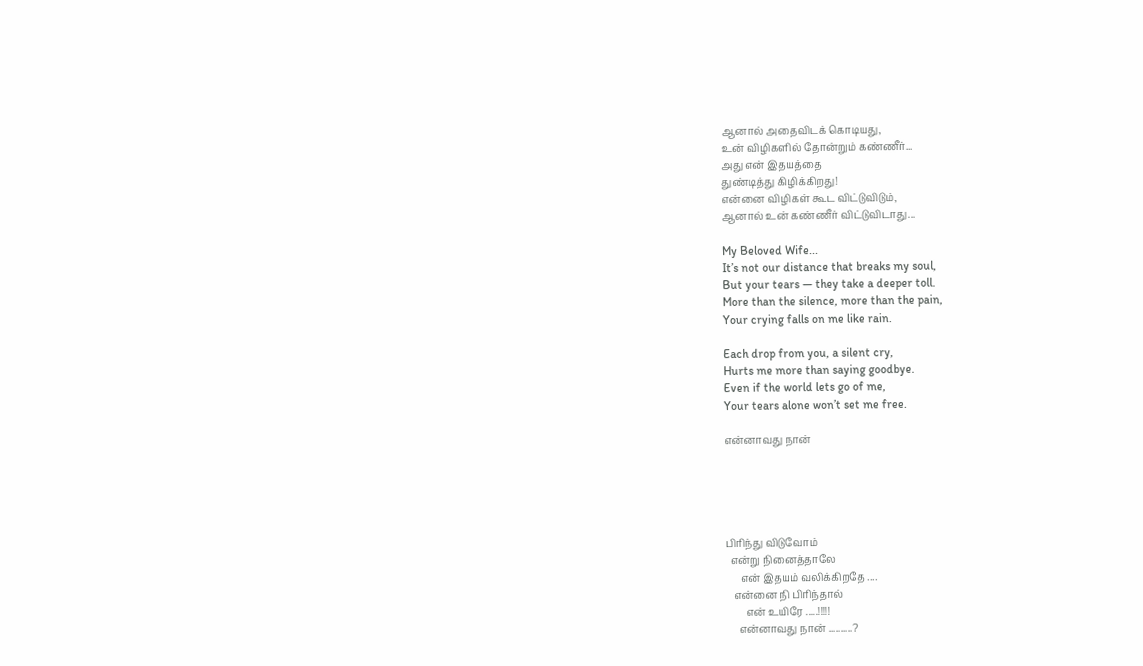ஆனால் அதைவிடக் கொடியது,
உன் விழிகளில் தோன்றும் கண்ணீர்...
அது என் இதயத்தை
துண்டித்து கிழிக்கிறது!
என்னை விழிகள் கூட விட்டுவிடும்,
ஆனால் உன் கண்ணீர் விட்டுவிடாது...

My Beloved Wife...
It’s not our distance that breaks my soul,
But your tears — they take a deeper toll.
More than the silence, more than the pain,
Your crying falls on me like rain.

Each drop from you, a silent cry,
Hurts me more than saying goodbye.
Even if the world lets go of me,
Your tears alone won’t set me free.

என்னாவது நான்





பிரிந்து விடுவோம்
  என்று நினைத்தாலே
      என் இதயம் வலிக்கிறதே ....
   என்னை நி பிரிந்தால்
        என் உயிரே .....!!!!!
     என்னாவது நான் ..........?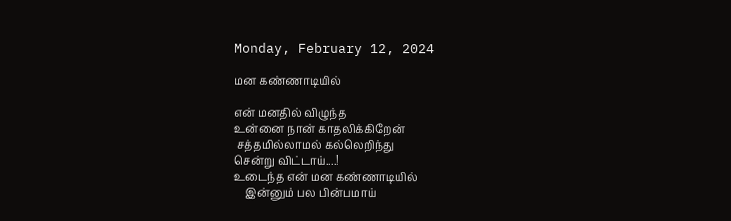Monday, February 12, 2024

மன கண்ணாடியில்

என் மனதில் விழுந்த
உன்னை நான் காதலிக்கிறேன்
 சத்தமில்லாமல் கல்லெறிந்து
சென்று விட்டாய்....!
உடைந்த என் மன கண்ணாடியில்
    இன்னும் பல பின்பமாய்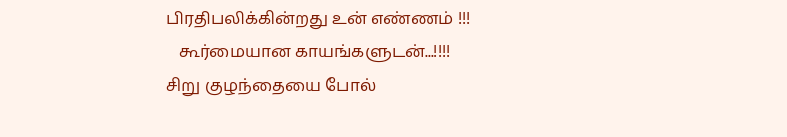பிரதிபலிக்கின்றது உன் எண்ணம் !!!
   கூர்மையான காயங்களுடன்...!!!!
சிறு குழந்தையை போல்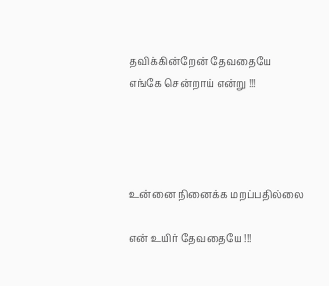தவிக்கின்றேன் தேவதையே
எங்கே சென்றாய் என்று !!!




உன்னை நினைக்க மறப்பதில்லை

என் உயிர் தேவதையே !!!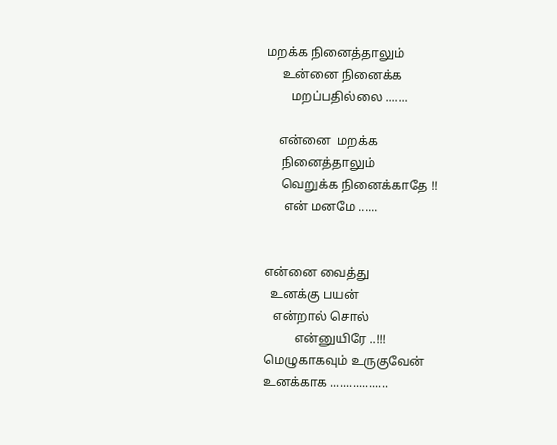மறக்க நினைத்தாலும்
     உன்னை நினைக்க
        மறப்பதில்லை .......

    என்னை  மறக்க
     நினைத்தாலும்
     வெறுக்க நினைக்காதே !!
      என் மனமே ......


என்னை வைத்து
  உனக்கு பயன்
   என்றால் சொல்
          என்னுயிரே ..!!!
மெழுகாகவும் உருகுவேன்
உனக்காக ..................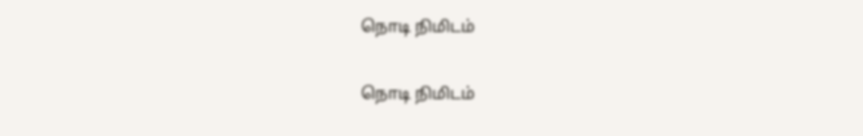நொடி நிமிடம்

நொடி நிமிடம்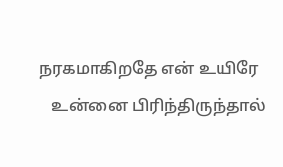நரகமாகிறதே என் உயிரே
   உன்னை பிரிந்திருந்தால்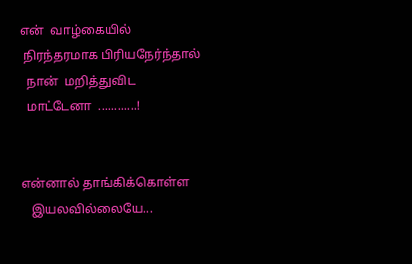என்  வாழ்கையில்
 நிரந்தரமாக பிரியநேர்ந்தால்
  நான்  மறித்துவிட
  மாட்டேனா  ............!


என்னால் தாங்கிக்கொள்ள
   இயலவில்லையே...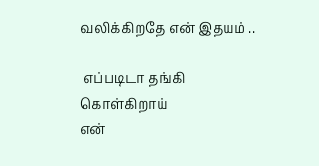வலிக்கிறதே என் இதயம் ..

 எப்படிடா தங்கி கொள்கிறாய்
என்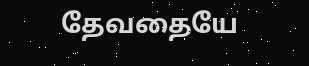தேவதையே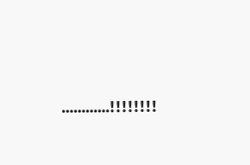............!!!!!!!!